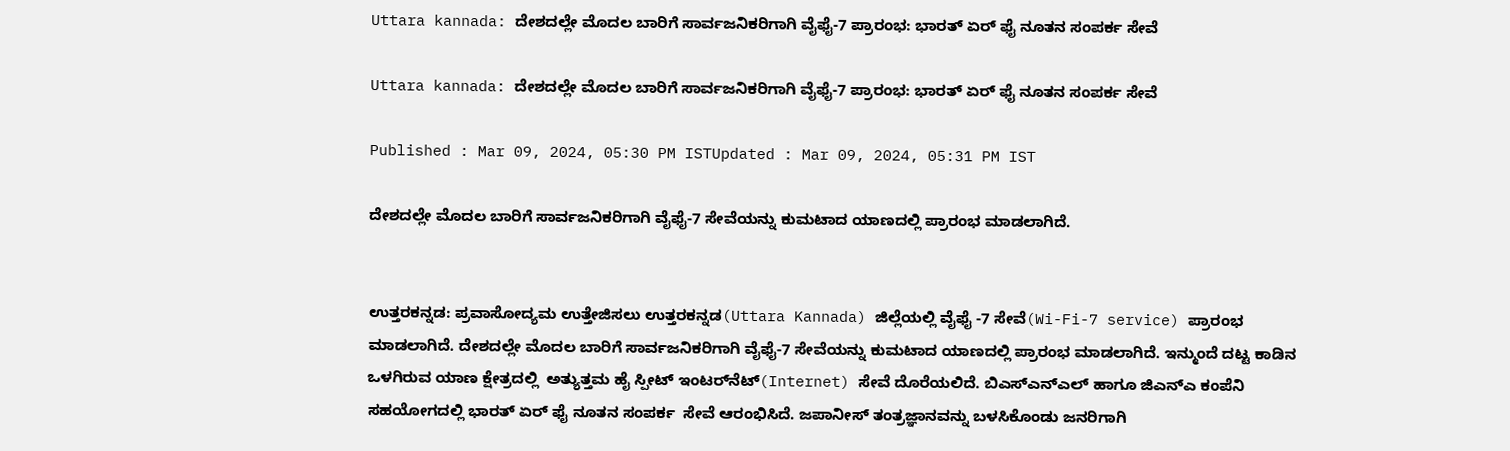Uttara kannada: ದೇಶದಲ್ಲೇ ಮೊದಲ ಬಾರಿಗೆ ಸಾರ್ವಜನಿಕರಿಗಾಗಿ ವೈಫೈ-7 ಪ್ರಾರಂಭ: ಭಾರತ್ ಏರ್‌ ಫೈ ನೂತನ ಸಂಪರ್ಕ ಸೇವೆ

Uttara kannada: ದೇಶದಲ್ಲೇ ಮೊದಲ ಬಾರಿಗೆ ಸಾರ್ವಜನಿಕರಿಗಾಗಿ ವೈಫೈ-7 ಪ್ರಾರಂಭ: ಭಾರತ್ ಏರ್‌ ಫೈ ನೂತನ ಸಂಪರ್ಕ ಸೇವೆ

Published : Mar 09, 2024, 05:30 PM ISTUpdated : Mar 09, 2024, 05:31 PM IST

ದೇಶದಲ್ಲೇ ಮೊದಲ ಬಾರಿಗೆ ಸಾರ್ವಜನಿಕರಿಗಾಗಿ ವೈಫೈ-7 ಸೇವೆಯನ್ನು ಕುಮಟಾದ ಯಾಣದಲ್ಲಿ ಪ್ರಾರಂಭ ಮಾಡಲಾಗಿದೆ.


ಉತ್ತರಕನ್ನಡ: ಪ್ರವಾಸೋದ್ಯಮ ಉತ್ತೇಜಿಸಲು ಉತ್ತರಕನ್ನಡ(Uttara Kannada) ಜಿಲ್ಲೆಯಲ್ಲಿ ವೈಫೈ -7 ಸೇವೆ(Wi-Fi-7 service) ಪ್ರಾರಂಭ ಮಾಡಲಾಗಿದೆ. ದೇಶದಲ್ಲೇ ಮೊದಲ ಬಾರಿಗೆ ಸಾರ್ವಜನಿಕರಿಗಾಗಿ ವೈಫೈ-7 ಸೇವೆಯನ್ನು ಕುಮಟಾದ ಯಾಣದಲ್ಲಿ ಪ್ರಾರಂಭ ಮಾಡಲಾಗಿದೆ. ಇನ್ಮುಂದೆ ದಟ್ಟ ಕಾಡಿನ ಒಳಗಿರುವ ಯಾಣ ಕ್ಷೇತ್ರದಲ್ಲಿ  ಅತ್ಯುತ್ತಮ ಹೈ ಸ್ಪೀಟ್ ಇಂಟರ್‌ನೆಟ್(Internet) ಸೇವೆ ದೊರೆಯಲಿದೆ. ಬಿಎಸ್‌ಎನ್‌ಎಲ್ ಹಾಗೂ ಜಿಎನ್‌ಎ ಕಂಪೆನಿ ಸಹಯೋಗದಲ್ಲಿ ಭಾರತ್ ಏರ್‌ ಫೈ ನೂತನ ಸಂಪರ್ಕ  ಸೇವೆ ಆರಂಭಿಸಿದೆ. ಜಪಾನೀಸ್ ತಂತ್ರಜ್ಞಾನವನ್ನು ಬಳಸಿಕೊಂಡು ಜನರಿಗಾಗಿ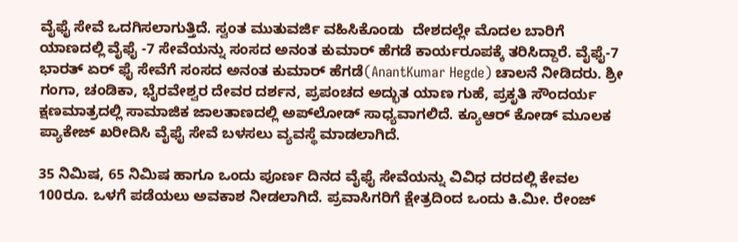ವೈಫೈ ಸೇವೆ ಒದಗಿಸಲಾಗುತ್ತಿದೆ. ಸ್ವಂತ ಮುತುವರ್ಜಿ ವಹಿಸಿಕೊಂಡು  ದೇಶದಲ್ಲೇ ಮೊದಲ ಬಾರಿಗೆ ಯಾಣದಲ್ಲಿ ವೈಫೈ -7 ಸೇವೆಯನ್ನು ಸಂಸದ ಅನಂತ ಕುಮಾರ್ ಹೆಗಡೆ ಕಾರ್ಯರೂಪಕ್ಕೆ ತರಿಸಿದ್ದಾರೆ. ವೈಫೈ-7 ಭಾರತ್ ಏರ್ ಫೈ ಸೇವೆಗೆ ಸಂಸದ ಅನಂತ ಕುಮಾರ್ ಹೆಗಡೆ(AnantKumar Hegde) ಚಾಲನೆ ನೀಡಿದರು. ಶ್ರೀ ಗಂಗಾ, ಚಂಡಿಕಾ, ಭೈರವೇಶ್ವರ ದೇವರ ದರ್ಶನ, ಪ್ರಪಂಚದ ಅದ್ಭುತ ಯಾಣ ಗುಹೆ, ಪ್ರಕೃತಿ ಸೌಂದರ್ಯ ಕ್ಷಣಮಾತ್ರದಲ್ಲಿ ಸಾಮಾಜಿಕ ಜಾಲತಾಣದಲ್ಲಿ ಅಪ್‌ಲೋಡ್ ಸಾಧ್ಯವಾಗಲಿದೆ. ಕ್ಯೂಆರ್ ಕೋಡ್ ಮೂಲಕ ಪ್ಯಾಕೇಜ್ ಖರೀದಿಸಿ ವೈಫೈ ಸೇವೆ ಬಳಸಲು ವ್ಯವಸ್ಥೆ ಮಾಡಲಾಗಿದೆ.

35 ನಿಮಿಷ, 65 ನಿಮಿಷ ಹಾಗೂ ಒಂದು ಪೂರ್ಣ ದಿನದ ವೈಫೈ ಸೇವೆಯನ್ನು ವಿವಿಧ ದರದಲ್ಲಿ ಕೇವಲ 100ರೂ. ಒಳಗೆ ಪಡೆಯಲು ಅವಕಾಶ ನೀಡಲಾಗಿದೆ. ಪ್ರವಾಸಿಗರಿಗೆ ಕ್ಷೇತ್ರದಿಂದ ಒಂದು ಕಿ.ಮೀ. ರೇಂಜ್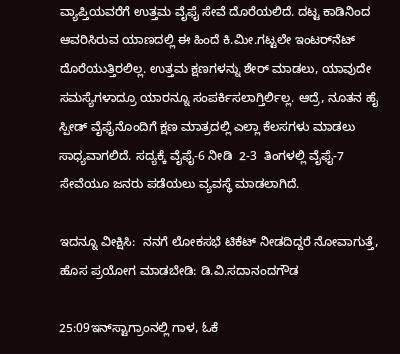ವ್ಯಾಪ್ತಿಯವರೆಗೆ ಉತ್ತಮ ವೈಫೈ ಸೇವೆ ದೊರೆಯಲಿದೆ. ದಟ್ಟ ಕಾಡಿನಿಂದ ಆವರಿಸಿರುವ ಯಾಣದಲ್ಲಿ ಈ ಹಿಂದೆ ಕಿ.ಮೀ.ಗಟ್ಟಲೇ ಇಂಟರ್‌ನೆಟ್ ದೊರೆಯುತ್ತಿರಲಿಲ್ಲ. ಉತ್ತಮ ಕ್ಷಣಗಳನ್ನು ಶೇರ್ ಮಾಡಲು, ಯಾವುದೇ ಸಮಸ್ಯೆಗಳಾದ್ರೂ ಯಾರನ್ನೂ ಸಂಪರ್ಕಿಸಲಾಗ್ತಿರ್ಲಿಲ್ಲ. ಆದ್ರೆ, ನೂತನ ಹೈ ಸ್ಪೀಡ್ ವೈಫೈನೊಂದಿಗೆ ಕ್ಷಣ ಮಾತ್ರದಲ್ಲಿ ಎಲ್ಲಾ ಕೆಲಸಗಳು ಮಾಡಲು ಸಾಧ್ಯವಾಗಲಿದೆ. ಸದ್ಯಕ್ಕೆ ವೈಫೈ-6 ನೀಡಿ  2-3  ತಿಂಗಳಲ್ಲಿ ವೈಫೈ-7 ಸೇವೆಯೂ ಜನರು ಪಡೆಯಲು ವ್ಯವಸ್ಥೆ ಮಾಡಲಾಗಿದೆ.

ಇದನ್ನೂ ವೀಕ್ಷಿಸಿ:  ನನಗೆ ಲೋಕಸಭೆ ಟಿಕೆಟ್ ನೀಡದಿದ್ದರೆ ನೋವಾಗುತ್ತೆ, ಹೊಸ ಪ್ರಯೋಗ ಮಾಡಬೇಡಿ: ಡಿ.ವಿ.ಸದಾನಂದಗೌಡ

25:09ಇನ್‌ಸ್ಟಾಗ್ರಾಂನಲ್ಲಿ ಗಾಳ, ಓಕೆ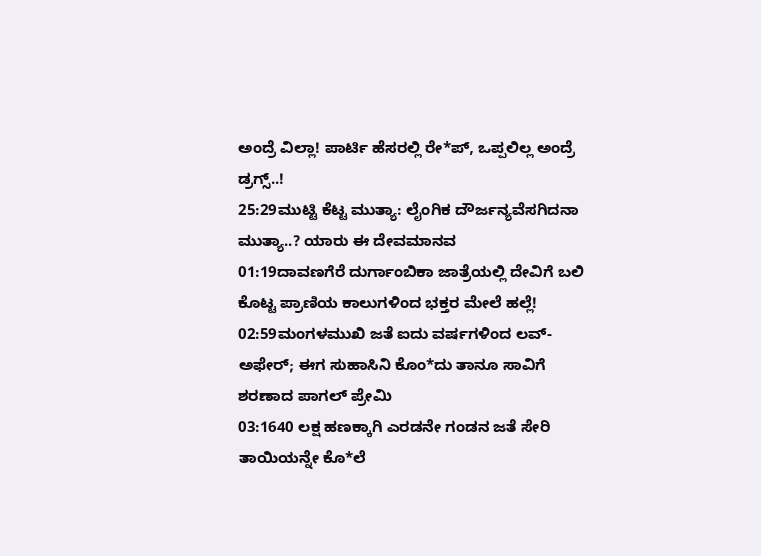ಅಂದ್ರೆ ವಿಲ್ಲಾ! ಪಾರ್ಟಿ ಹೆಸರಲ್ಲಿ ರೇ*ಪ್, ಒಪ್ಪಲಿಲ್ಲ ಅಂದ್ರೆ ಡ್ರಗ್ಸ್..!
25:29ಮುಟ್ಟಿ ಕೆಟ್ಟ ಮುತ್ಯಾ: ಲೈಂಗಿಕ ದೌರ್ಜನ್ಯವೆಸಗಿದನಾ ಮುತ್ಯಾ..? ಯಾರು ಈ ದೇವಮಾನವ
01:19ದಾವಣಗೆರೆ ದುರ್ಗಾಂಬಿಕಾ ಜಾತ್ರೆಯಲ್ಲಿ ದೇವಿಗೆ ಬಲಿ ಕೊಟ್ಟ ಪ್ರಾಣಿಯ ಕಾಲುಗಳಿಂದ ಭಕ್ತರ ಮೇಲೆ ಹಲ್ಲೆ!
02:59ಮಂಗಳಮುಖಿ ಜತೆ ಐದು ವರ್ಷಗಳಿಂದ ಲವ್-ಅಫೇರ್; ಈಗ ಸುಹಾಸಿನಿ ಕೊಂ*ದು ತಾನೂ ಸಾವಿಗೆ ಶರಣಾದ ಪಾಗಲ್ ಪ್ರೇಮಿ
03:1640 ಲಕ್ಷ ಹಣಕ್ಕಾಗಿ ಎರಡನೇ ಗಂಡನ ಜತೆ ಸೇರಿ ತಾಯಿಯನ್ನೇ ಕೊ*ಲೆ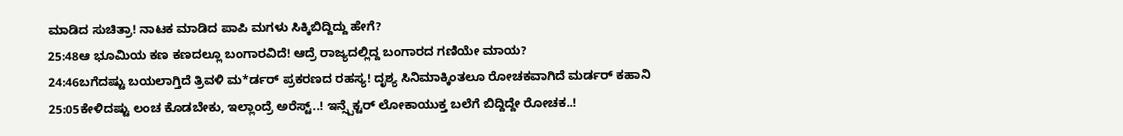ಮಾಡಿದ ಸುಚಿತ್ರಾ! ನಾಟಕ ಮಾಡಿದ ಪಾಪಿ ಮಗಳು ಸಿಕ್ಕಿಬಿದ್ದಿದ್ದು ಹೇಗೆ?
25:48ಆ ಭೂಮಿಯ ಕಣ ಕಣದಲ್ಲೂ ಬಂಗಾರವಿದೆ! ಆದ್ರೆ ರಾಜ್ಯದಲ್ಲಿದ್ದ ಬಂಗಾರದ ಗಣಿಯೇ ಮಾಯ?
24:46ಬಗೆದಷ್ಟು ಬಯಲಾಗ್ತಿದೆ ತ್ರಿವಳಿ ಮ*ರ್ಡರ್ ಪ್ರಕರಣದ ರಹಸ್ಯ! ದೃಶ್ಯ ಸಿನಿಮಾಕ್ಕಿಂತಲೂ ರೋಚಕವಾಗಿದೆ ಮರ್ಡರ್ ಕಹಾನಿ
25:05ಕೇಳಿದಷ್ಟು ಲಂಚ ಕೊಡಬೇಕು, ಇಲ್ಲಾಂದ್ರೆ ಅರೆಸ್ಟ್..! ಇನ್ಸ್ಪೆಕ್ಟರ್ ಲೋಕಾಯುಕ್ತ ಬಲೆಗೆ ಬಿದ್ದಿದ್ದೇ ರೋಚಕ..!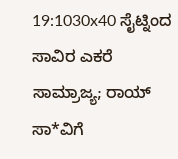19:1030x40 ಸೈಟ್ನಿಂದ ಸಾವಿರ ಎಕರೆ ಸಾಮ್ರಾಜ್ಯ; ರಾಯ್ ಸಾ*ವಿಗೆ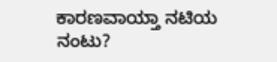ಕಾರಣವಾಯ್ತಾ ನಟಿಯ ನಂಟು?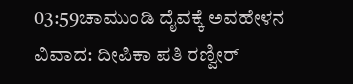03:59ಚಾಮುಂಡಿ ದೈವಕ್ಕೆ ಅವಹೇಳನ ವಿವಾದ: ದೀಪಿಕಾ ಪತಿ ರಣ್ವೀರ್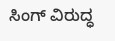ಸಿಂಗ್ ವಿರುದ್ಧ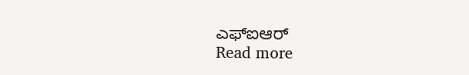ಎಫ್‌ಐಆರ್
Read more